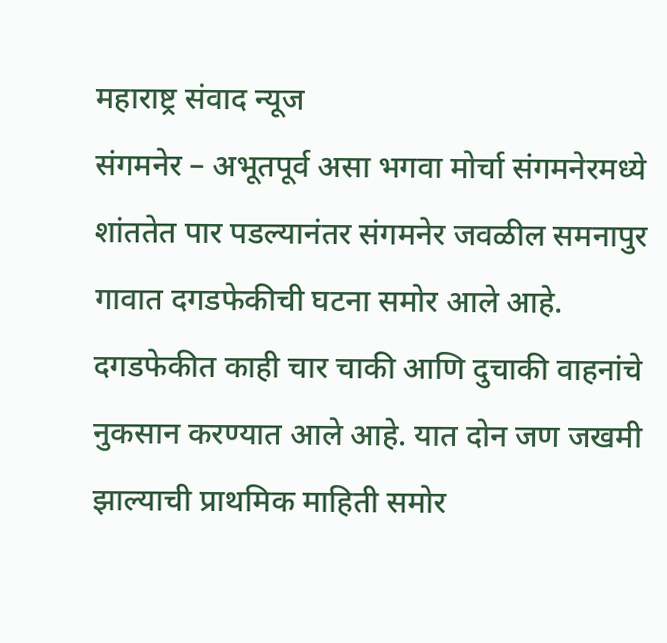महाराष्ट्र संवाद न्यूज
संगमनेर – अभूतपूर्व असा भगवा मोर्चा संगमनेरमध्ये शांततेत पार पडल्यानंतर संगमनेर जवळील समनापुर गावात दगडफेकीची घटना समोर आले आहे. दगडफेकीत काही चार चाकी आणि दुचाकी वाहनांचे नुकसान करण्यात आले आहे. यात दोन जण जखमी झाल्याची प्राथमिक माहिती समोर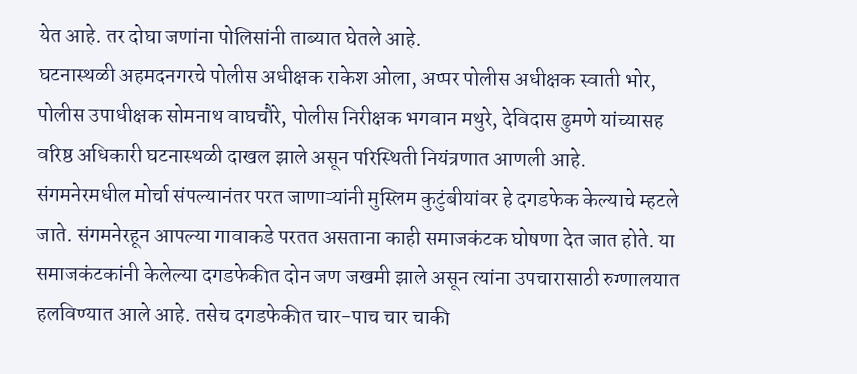येत आहे. तर दोघा जणांना पोलिसांनी ताब्यात घेतले आहे.
घटनास्थळी अहमदनगरचे पोलीस अधीक्षक राकेश ओला, अप्पर पोलीस अधीक्षक स्वाती भोर, पोलीस उपाधीक्षक सोमनाथ वाघचौरे, पोलीस निरीक्षक भगवान मथुरे, देविदास ढुमणे यांच्यासह वरिष्ठ अधिकारी घटनास्थळी दाखल झाले असून परिस्थिती नियंत्रणात आणली आहे.
संगमनेरमधील मोर्चा संपल्यानंतर परत जाणाऱ्यांनी मुस्लिम कुटुंबीयांवर हे दगडफेक केल्याचे म्हटले जाते. संगमनेरहून आपल्या गावाकडे परतत असताना काही समाजकंटक घोषणा देत जात होते. या समाजकंटकांनी केलेल्या दगडफेकीत दोन जण जखमी झाले असून त्यांना उपचारासाठी रुग्णालयात हलविण्यात आले आहे. तसेच दगडफेकीत चार-पाच चार चाकी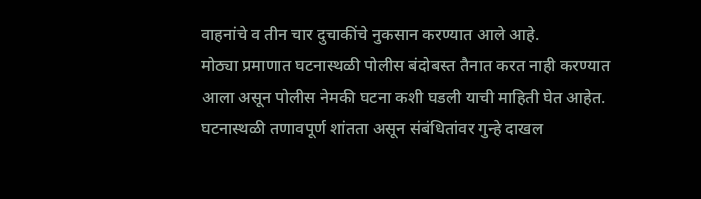वाहनांचे व तीन चार दुचाकींचे नुकसान करण्यात आले आहे.
मोठ्या प्रमाणात घटनास्थळी पोलीस बंदोबस्त तैनात करत नाही करण्यात आला असून पोलीस नेमकी घटना कशी घडली याची माहिती घेत आहेत. घटनास्थळी तणावपूर्ण शांतता असून संबंधितांवर गुन्हे दाखल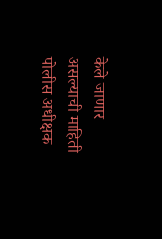केले जाणार असल्याची माहिती पोलीस अधीक्षक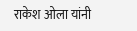राकेश ओला यांनी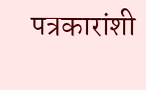पत्रकारांशी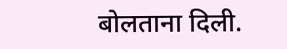बोलताना दिली.